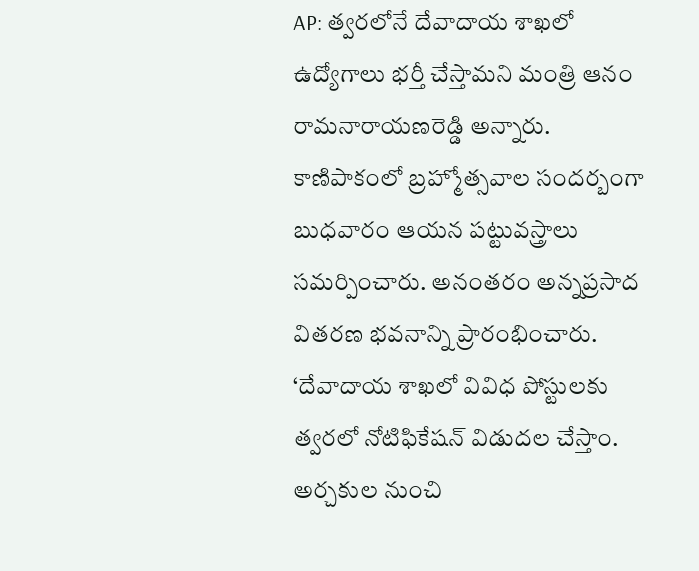AP: త్వరలోనే దేవాదాయ శాఖలో ఉద్యోగాలు భర్తీ చేస్తామని మంత్రి ఆనం రామనారాయణరెడ్డి అన్నారు. కాణిపాకంలో బ్రహ్మోత్సవాల సందర్బంగా బుధవారం ఆయన పట్టువస్త్రాలు సమర్పించారు. అనంతరం అన్నప్రసాద వితరణ భవనాన్ని ప్రారంభించారు. ‘దేవాదాయ శాఖలో వివిధ పోస్టులకు త్వరలో నోటిఫికేషన్ విడుదల చేస్తాం. అర్చకుల నుంచి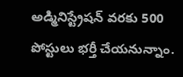అడ్మినిస్ట్రేషన్ వరకు 500 పోస్టులు భర్తీ చేయనున్నాం.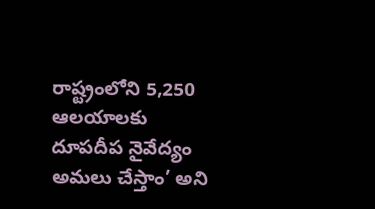రాష్ట్రంలోని 5,250 ఆలయాలకు దూపదీప నైవేద్యం అమలు చేస్తాం’ అని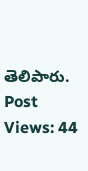తెలిపారు.
Post Views: 44